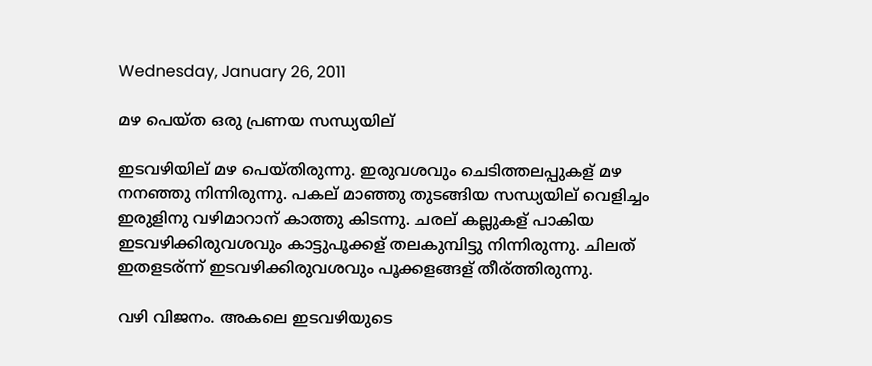Wednesday, January 26, 2011

മഴ പെയ്ത ഒരു പ്രണയ സന്ധ്യയില്

ഇടവഴിയില് മഴ പെയ്തിരുന്നു. ഇരുവശവും ചെടിത്തലപ്പുകള് മഴ നനഞ്ഞു നിന്നിരുന്നു. പകല് മാഞ്ഞു തുടങ്ങിയ സന്ധ്യയില് വെളിച്ചം ഇരുളിനു വഴിമാറാന് കാത്തു കിടന്നു. ചരല് കല്ലുകള് പാകിയ ഇടവഴിക്കിരുവശവും കാട്ടുപൂക്കള് തലകുമ്പിട്ടു നിന്നിരുന്നു. ചിലത് ഇതളടര്ന്ന് ഇടവഴിക്കിരുവശവും പൂക്കളങ്ങള് തീര്ത്തിരുന്നു.

വഴി വിജനം. അകലെ ഇടവഴിയുടെ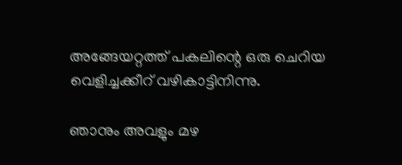അങ്ങേയറ്റത്ത് പകലിന്റെ ഒരു ചെറിയ വെളിച്ചക്കീറ് വഴികാട്ടിനിന്നു.

ഞാനും അവളും മഴ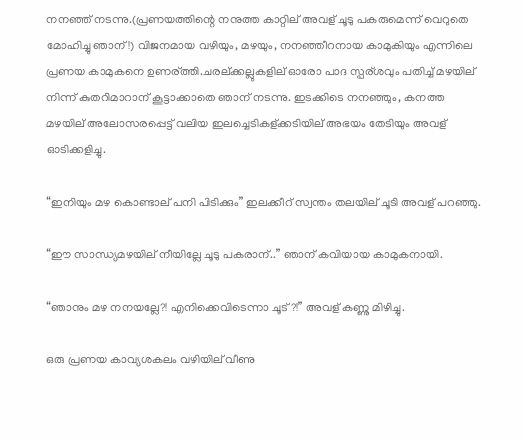നനഞ്ഞ് നടന്നു.(പ്രണയത്തിന്റെ നനുത്ത കാറ്റില് അവള് ചൂടു പകരുമെന്ന് വെറുതെ മോഹിച്ചു ഞാന്!) വിജനമായ വഴിയും, മഴയും, നനഞ്ഞീറനായ കാമുകിയും എന്നിലെ പ്രണയ കാമുകനെ ഉണര്ത്തി.ചരല്ക്കല്ലുകളില് ഓരോ പാദ സ്പര്ശവും പതിച്ച് മഴയില് നിന്ന് കുതറിമാറാന് കൂട്ടാക്കാതെ ഞാന് നടന്നു. ഇടക്കിടെ നനഞ്ഞും, കനത്ത മഴയില് അലോസരപ്പെട്ട് വലിയ ഇലച്ചെടികള്ക്കടിയില് അഭയം തേടിയും അവള് ഓടിക്കളിച്ചു.

“ഇനിയും മഴ കൊണ്ടാല് പനി പിടിക്കും” ഇലക്കീറ് സ്വന്തം തലയില് ചൂടി അവള് പറഞ്ഞു.

“ഈ സാന്ധ്യമഴയില് നീയില്ലേ ചൂടു പകരാന്..” ഞാന് കവിയായ കാമുകനായി.

“ഞാനും മഴ നനയല്ലേ?! എനിക്കെവിടെന്നാ ചൂട്?!” അവള് കണ്ണു മിഴിച്ചു.

ഒരു പ്രണയ കാവ്യശകലം വഴിയില് വീണു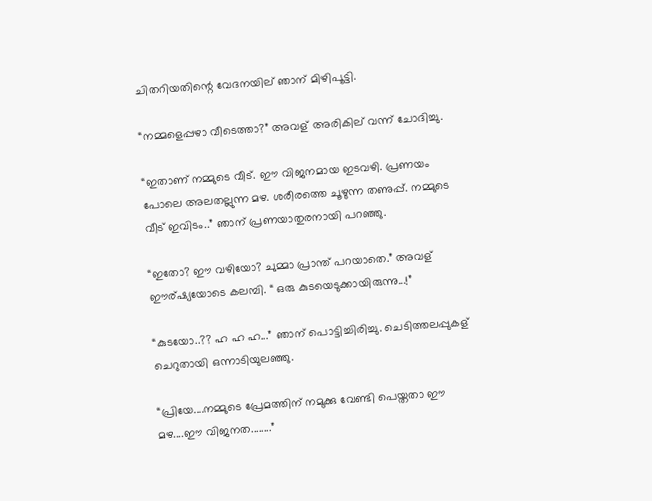ചിതറിയതിന്റെ വേദനയില് ഞാന് മിഴിപൂട്ടി.

“നമ്മളെപ്പഴാ വീടെത്താ?” അവള് അരികില് വന്ന് ചോദിച്ചു.

“ഇതാണ് നമ്മുടെ വീട്. ഈ വിജനമായ ഇടവഴി. പ്രണയം പോലെ അലതല്ലുന്ന മഴ. ശരീരത്തെ ചൂഴുന്ന തണുപ്പ്. നമ്മുടെ വീട് ഇവിടം..” ഞാന് പ്രണയാതുരനായി പറഞ്ഞു.

“ഇതോ? ഈ വഴിയോ? ചുമ്മാ പ്രാന്ത് പറയാതെ.” അവള് ഈര്ഷ്യയോടെ കലമ്പി. “ ഒരു കുടയെടുക്കായിരുന്നു...!”

“കുടയോ..?? ഹ ഹ ഹ...” ഞാന് പൊട്ടിച്ചിരിച്ചു. ചെടിത്തലപ്പുകള് ചെറുതായി ഒന്നാടിയുലഞ്ഞു.

“പ്രിയേ....നമ്മുടെ പ്രേമത്തിന് നമുക്കു വേണ്ടി പെയ്തതാ ഈ മഴ....ഈ വിജനത........”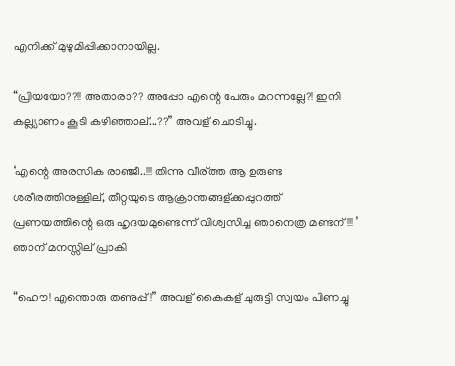എനിക്ക് മുഴുമിപ്പിക്കാനായില്ല.

“പ്രിയയോ??!! അതാരാ?? അപ്പോ എന്റെ പേരും മറന്നല്ലേ?! ഇനി കല്ല്യാണം കൂടി കഴിഞ്ഞാല്...??” അവള് ചൊടിച്ചു.

‘എന്റെ അരസിക രാഞ്ജീ..!!! തിന്നു വീര്ത്ത ആ ഉരുണ്ട ശരീരത്തിനുള്ളില്, തീറ്റയുടെ ആക്രാന്തങ്ങള്ക്കപ്പുറത്ത് പ്രണയത്തിന്റെ ഒരു ഹൃദയമുണ്ടെന്ന് വിശ്വസിച്ച ഞാനെത്ര മണ്ടന്!!! ’ ഞാന് മനസ്സില് പ്രാകി

“ഹൌ! എന്തൊരു തണുപ്പ്!” അവള് കൈകള് ചുരുട്ടി സ്വയം പിണച്ചു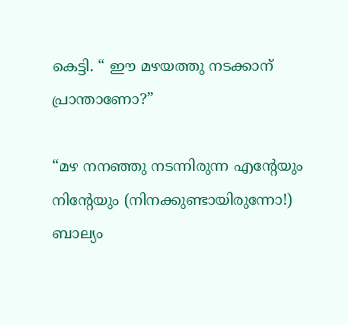കെട്ടി. “ ഈ മഴയത്തു നടക്കാന് പ്രാന്താണോ?”

“മഴ നനഞ്ഞു നടന്നിരുന്ന എന്റേയും നിന്റേയും (നിനക്കുണ്ടായിരുന്നോ!) ബാല്യം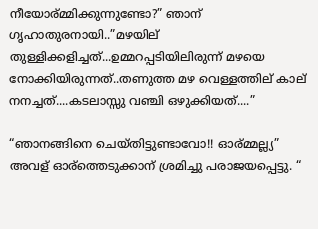നീയോര്മ്മിക്കുന്നുണ്ടോ?” ഞാന് ഗൃഹാതുരനായി..”മഴയില് തുള്ളിക്കളിച്ചത്...ഉമ്മറപ്പടിയിലിരുന്ന് മഴയെ നോക്കിയിരുന്നത്..തണുത്ത മഴ വെള്ളത്തില് കാല് നനച്ചത്....കടലാസ്സു വഞ്ചി ഒഴുക്കിയത്....”

“ഞാനങ്ങിനെ ചെയ്തിട്ടുണ്ടാവോ!! ഓര്മ്മല്ല്യ” അവള് ഓര്ത്തെടുക്കാന് ശ്രമിച്ചു പരാജയപ്പെട്ടു. “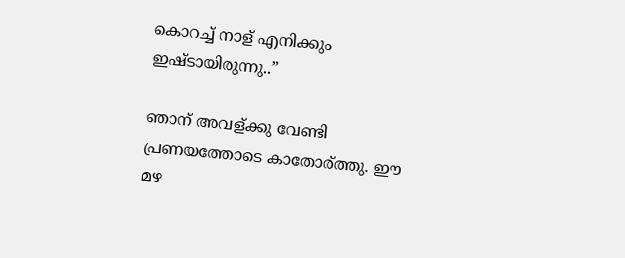കൊറച്ച് നാള് എനിക്കും ഇഷ്ടായിരുന്നു..”

ഞാന് അവള്ക്കു വേണ്ടി പ്രണയത്തോടെ കാതോര്ത്തു. ഈ മഴ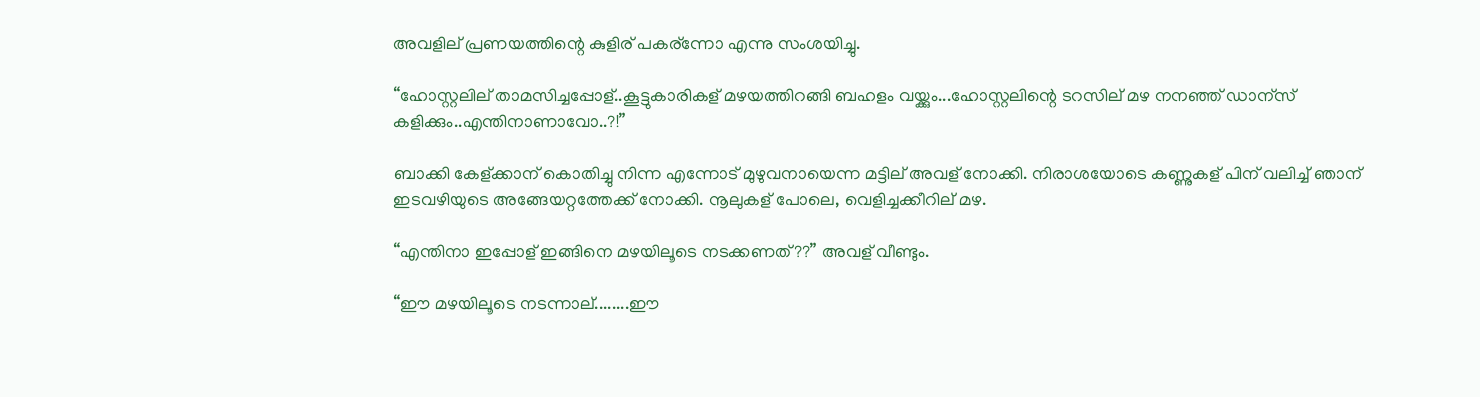അവളില് പ്രണയത്തിന്റെ കുളിര് പകര്ന്നോ എന്നു സംശയിച്ചു.

“ഹോസ്റ്റലില് താമസിച്ചപ്പോള്..കൂട്ടുകാരികള് മഴയത്തിറങ്ങി ബഹളം വയ്ക്കും...ഹോസ്റ്റലിന്റെ ടറസില് മഴ നനഞ്ഞ് ഡാന്സ് കളിക്കും..എന്തിനാണാവോ..?!”

ബാക്കി കേള്ക്കാന് കൊതിച്ചു നിന്ന എന്നോട് മുഴുവനായെന്ന മട്ടില് അവള് നോക്കി. നിരാശയോടെ കണ്ണുകള് പിന് വലിച്ച് ഞാന് ഇടവഴിയുടെ അങ്ങേയറ്റത്തേക്ക് നോക്കി. നൂലുകള് പോലെ, വെളിച്ചക്കീറില് മഴ.

“എന്തിനാ ഇപ്പോള് ഇങ്ങിനെ മഴയിലൂടെ നടക്കണത്??” അവള് വീണ്ടും.

“ഈ മഴയിലൂടെ നടന്നാല്........ഈ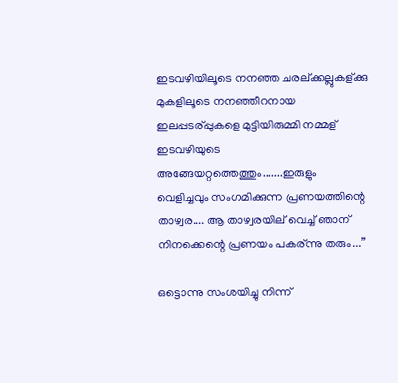ഇടവഴിയിലൂടെ നനഞ്ഞ ചരല്ക്കല്ലുകള്ക്കു മുകളിലൂടെ നനഞ്ഞീറനായ ഇലപ്പടര്പ്പുകളെ മുട്ടിയിരുമ്മി നമ്മള് ഇടവഴിയുടെ അങ്ങേയറ്റത്തെത്തും.......ഇരുളും വെളിച്ചവും സംഗമിക്കുന്ന പ്രണയത്തിന്റെ താഴ്വര.... ആ താഴ്വരയില് വെച്ച് ഞാന് നിനക്കെന്റെ പ്രണയം പകര്ന്നു തരും...”

ഒട്ടൊന്നു സംശയിച്ചു നിന്ന്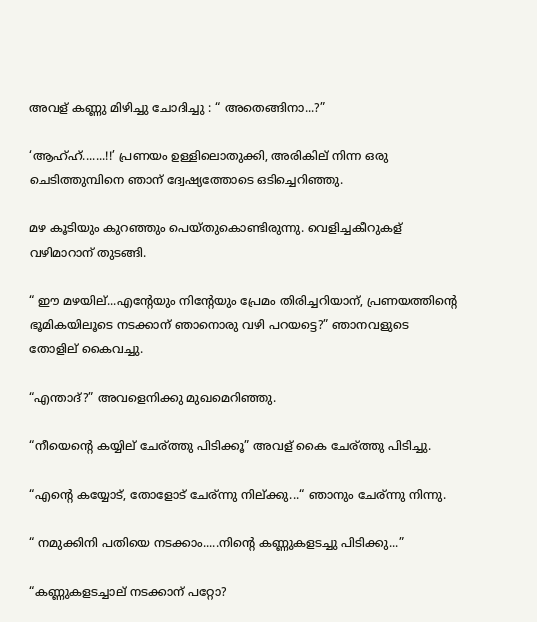അവള് കണ്ണു മിഴിച്ചു ചോദിച്ചു : “ അതെങ്ങിനാ...?”

‘ആഹ്ഹ്.......!!’ പ്രണയം ഉള്ളിലൊതുക്കി, അരികില് നിന്ന ഒരു ചെടിത്തുമ്പിനെ ഞാന് ദ്വേഷ്യത്തോടെ ഒടിച്ചെറിഞ്ഞു.

മഴ കൂടിയും കുറഞ്ഞും പെയ്തുകൊണ്ടിരുന്നു. വെളിച്ചകീറുകള് വഴിമാറാന് തുടങ്ങി.

“ ഈ മഴയില്...എന്റേയും നിന്റേയും പ്രേമം തിരിച്ചറിയാന്, പ്രണയത്തിന്റെ ഭൂമികയിലൂടെ നടക്കാന് ഞാനൊരു വഴി പറയട്ടെ?” ഞാനവളുടെ തോളില് കൈവച്ചു.

“എന്താദ്?” അവളെനിക്കു മുഖമെറിഞ്ഞു.

“നീയെന്റെ കയ്യില് ചേര്ത്തു പിടിക്കൂ” അവള് കൈ ചേര്ത്തു പിടിച്ചു.

“എന്റെ കയ്യോട്, തോളോട് ചേര്ന്നു നില്ക്കു...“ ഞാനും ചേര്ന്നു നിന്നു.

“ നമുക്കിനി പതിയെ നടക്കാം.....നിന്റെ കണ്ണുകളടച്ചു പിടിക്കു...”

“കണ്ണുകളടച്ചാല് നടക്കാന് പറ്റോ?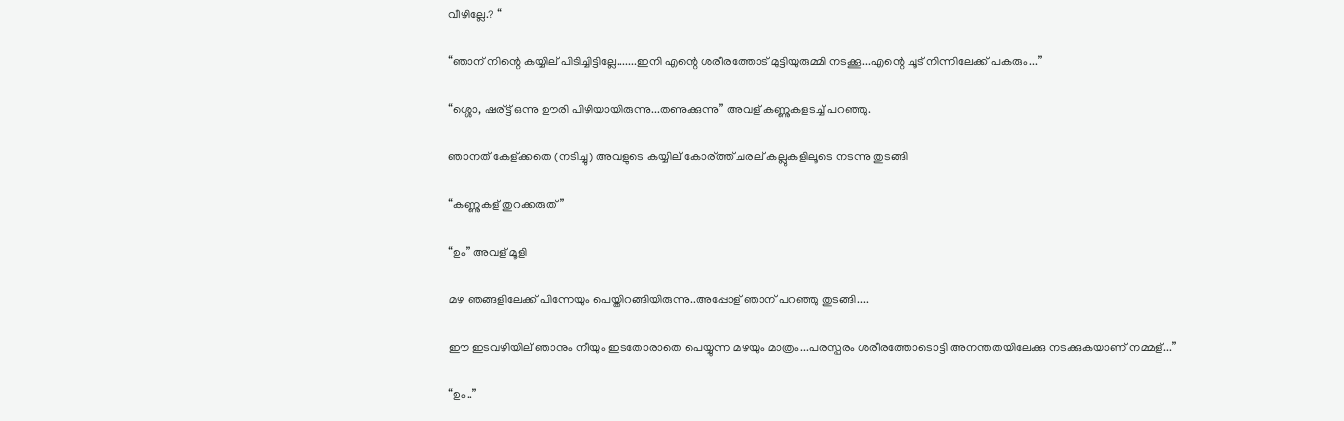വീഴില്ലേ.? “

“ഞാന് നിന്റെ കയ്യില് പിടിച്ചിട്ടില്ലേ.......ഇനി എന്റെ ശരീരത്തോട് മുട്ടിയുരുമ്മി നടക്കൂ...എന്റെ ചൂട് നിന്നിലേക്ക് പകരും...”

“ശ്ശൊ, ഷര്ട്ട് ഒന്നു ഊരി പിഴിയായിരുന്നു...തണുക്കുന്നു” അവള് കണ്ണുകളടച്ച് പറഞ്ഞു.

ഞാനത് കേള്ക്കതെ (നടിച്ചു) അവളുടെ കയ്യില് കോര്ത്ത് ചരല് കല്ലുകളിലൂടെ നടന്നു തുടങ്ങി

“കണ്ണുകള് തുറക്കരുത്”

“ഉം” അവള് മൂളി

മഴ ഞങ്ങളിലേക്ക് പിന്നേയും പെയ്തിറങ്ങിയിരുന്നു..അപ്പോള് ഞാന് പറഞ്ഞു തുടങ്ങി....

ഈ ഇടവഴിയില് ഞാനും നീയും ഇടതോരാതെ പെയ്യുന്ന മഴയും മാത്രം...പരസ്പരം ശരീരത്തോടൊട്ടി അനന്തതയിലേക്കു നടക്കുകയാണ് നമ്മള്...”

“ഉം..”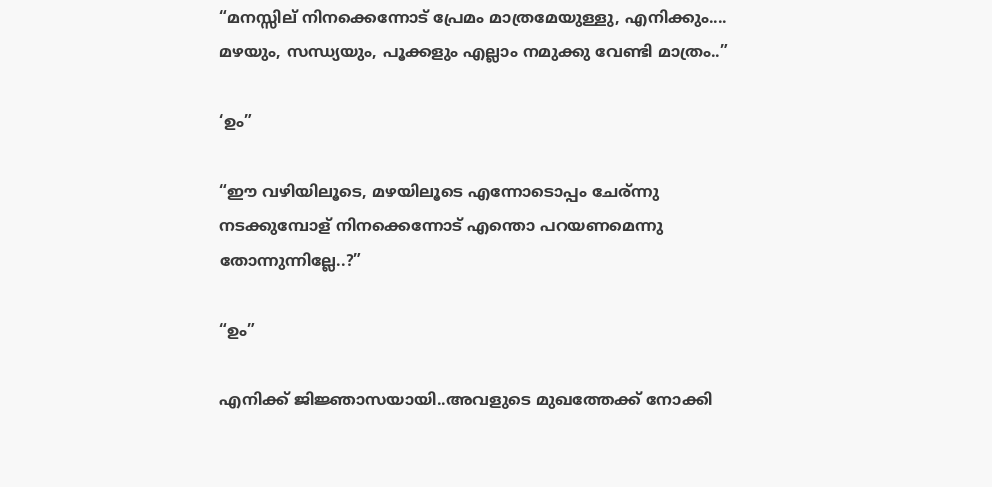“മനസ്സില് നിനക്കെന്നോട് പ്രേമം മാത്രമേയുള്ളു, എനിക്കും.... മഴയും, സന്ധ്യയും, പൂക്കളും എല്ലാം നമുക്കു വേണ്ടി മാത്രം..”

‘ഉം”

“ഈ വഴിയിലൂടെ, മഴയിലൂടെ എന്നോടൊപ്പം ചേര്ന്നു നടക്കുമ്പോള് നിനക്കെന്നോട് എന്തൊ പറയണമെന്നു തോന്നുന്നില്ലേ..?”

“ഉം”

എനിക്ക് ജിജ്ഞാസയായി..അവളുടെ മുഖത്തേക്ക് നോക്കി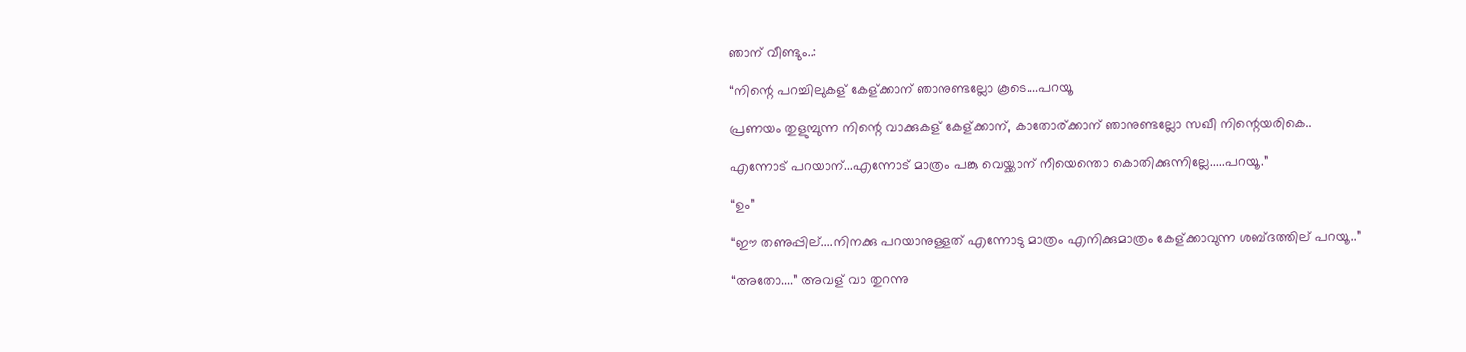ഞാന് വീണ്ടും..:

“നിന്റെ പറച്ചിലുകള് കേള്ക്കാന് ഞാനുണ്ടല്ലോ കൂടെ....പറയൂ

പ്രണയം തുളുമ്പുന്ന നിന്റെ വാക്കുകള് കേള്ക്കാന്, കാതോര്ക്കാന് ഞാനുണ്ടല്ലോ സഖീ നിന്റെയരികെ..

എന്നോട് പറയാന്...എന്നോട് മാത്രം പങ്കു വെയ്ക്കാന് നീയെന്തൊ കൊതിക്കുന്നില്ലേ.....പറയൂ.”

“ഉം”

“ഈ തണുപ്പില്....നിനക്കു പറയാനുള്ളത് എന്നോടു മാത്രം എനിക്കുമാത്രം കേള്ക്കാവുന്ന ശബ്ദത്തില് പറയൂ..”

“അതോ....” അവള് വാ തുറന്നു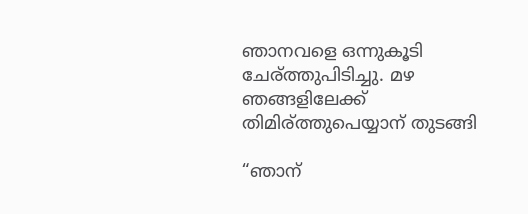ഞാനവളെ ഒന്നുകൂടി ചേര്ത്തുപിടിച്ചു. മഴ ഞങ്ങളിലേക്ക് തിമിര്ത്തുപെയ്യാന് തുടങ്ങി

“ഞാന്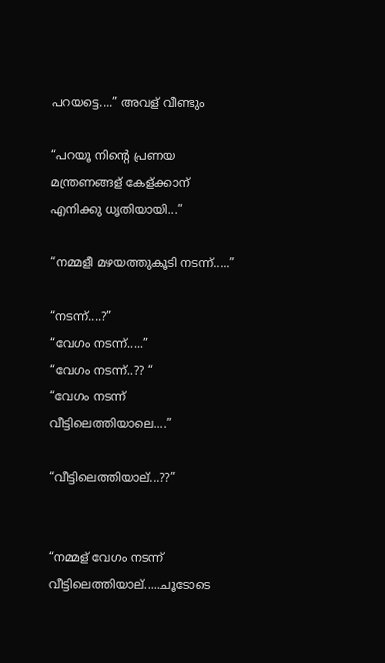പറയട്ടെ....” അവള് വീണ്ടും

“പറയൂ നിന്റെ പ്രണയ മന്ത്രണങ്ങള് കേള്ക്കാന് എനിക്കു ധൃതിയായി...”

“നമ്മളീ മഴയത്തുകൂടി നടന്ന്.....”

“നടന്ന്....?”
“വേഗം നടന്ന്.....”
“വേഗം നടന്ന്..?? “
“വേഗം നടന്ന് വീട്ടിലെത്തിയാലെ....”

“വീട്ടിലെത്തിയാല്...??”


“നമ്മള് വേഗം നടന്ന് വീട്ടിലെത്തിയാല്.....ചൂടോടെ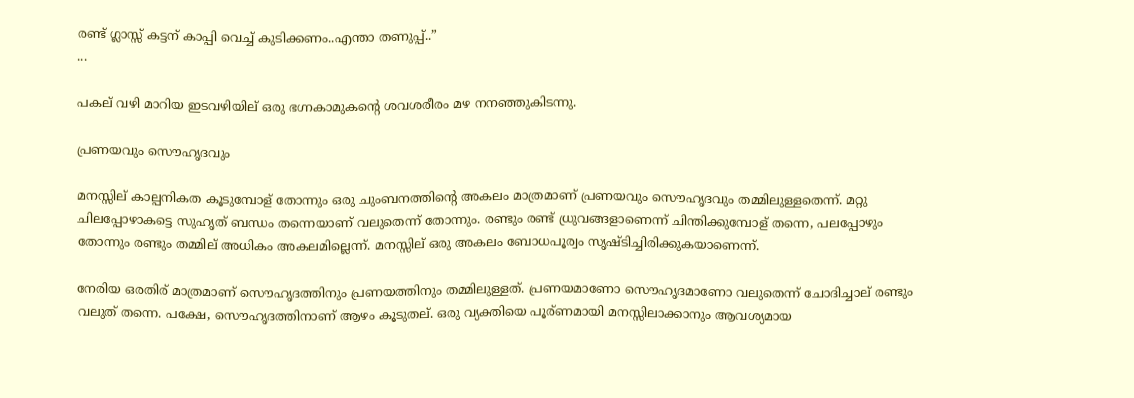രണ്ട് ഗ്ലാസ്സ് കട്ടന് കാപ്പി വെച്ച് കുടിക്കണം..എന്താ തണുപ്പ്..”
...

പകല് വഴി മാറിയ ഇടവഴിയില് ഒരു ഭഗ്നകാമുകന്റെ ശവശരീരം മഴ നനഞ്ഞുകിടന്നു.

പ്രണയവും സൌഹൃദവും

മനസ്സില് കാല്പനികത കൂടുമ്പോള് തോന്നും ഒരു ചുംബനത്തിന്റെ അകലം മാത്രമാണ് പ്രണയവും സൌഹൃദവും തമ്മിലുള്ളതെന്ന്. മറ്റു ചിലപ്പോഴാകട്ടെ സുഹൃത് ബന്ധം തന്നെയാണ് വലുതെന്ന് തോന്നും. രണ്ടും രണ്ട് ധ്രുവങ്ങളാണെന്ന് ചിന്തിക്കുമ്പോള് തന്നെ, പലപ്പോഴും തോന്നും രണ്ടും തമ്മില് അധികം അകലമില്ലെന്ന്. മനസ്സില് ഒരു അകലം ബോധപൂര്വം സൃഷ്ടിച്ചിരിക്കുകയാണെന്ന്.

നേരിയ ഒരതിര് മാത്രമാണ് സൌഹൃദത്തിനും പ്രണയത്തിനും തമ്മിലുള്ളത്. പ്രണയമാണോ സൌഹൃദമാണോ വലുതെന്ന് ചോദിച്ചാല് രണ്ടും വലുത് തന്നെ. പക്ഷേ, സൌഹൃദത്തിനാണ് ആഴം കൂടുതല്. ഒരു വ്യക്തിയെ പൂര്ണമായി മനസ്സിലാക്കാനും ആവശ്യമായ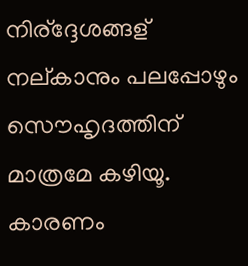നിര്ദ്ദേശങ്ങള് നല്കാനും പലപ്പോഴും സൌഹൃദത്തിന് മാത്രമേ കഴിയൂ. കാരണം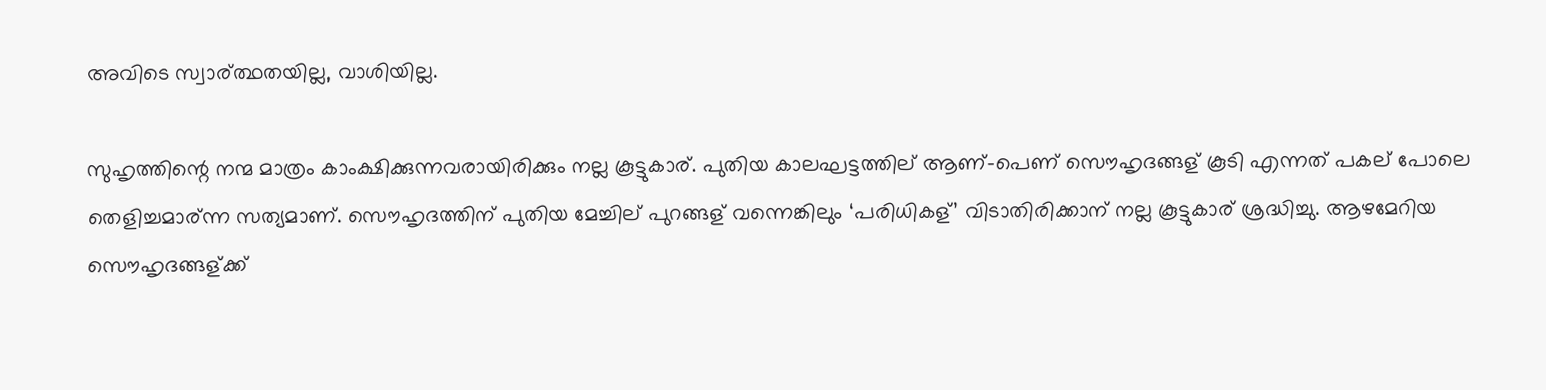അവിടെ സ്വാര്ത്ഥതയില്ല, വാശിയില്ല.

സുഹൃത്തിന്റെ നന്മ മാത്രം കാംക്ഷിക്കുന്നവരായിരിക്കും നല്ല കൂട്ടുകാര്. പുതിയ കാലഘട്ടത്തില് ആണ്-പെണ് സൌഹൃദങ്ങള് കൂടി എന്നത് പകല് പോലെ തെളിച്ചമാര്ന്ന സത്യമാണ്. സൌഹൃദത്തിന് പുതിയ മേച്ചില് പുറങ്ങള് വന്നെങ്കിലും ‘പരിധികള്’ വിടാതിരിക്കാന് നല്ല കൂട്ടുകാര് ശ്രദ്ധിച്ചു. ആഴമേറിയ സൌഹൃദങ്ങള്ക്ക്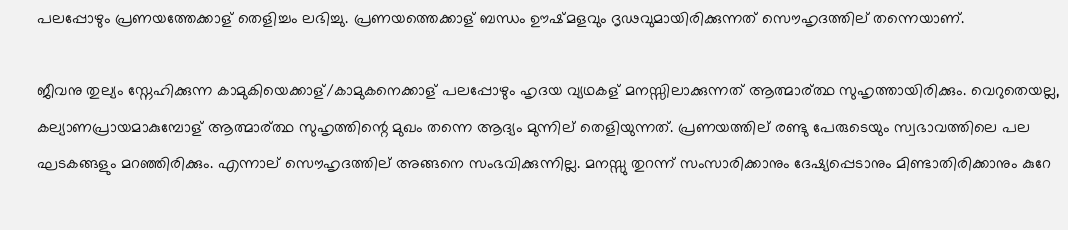പലപ്പോഴും പ്രണയത്തേക്കാള് തെളിച്ചം ലഭിച്ചു. പ്രണയത്തെക്കാള് ബന്ധം ഊഷ്മളവും ദൃഢവുമായിരിക്കുന്നത് സൌഹൃദത്തില് തന്നെയാണ്.

ജീവനു തുല്യം സ്നേഹിക്കുന്ന കാമുകിയെക്കാള്/കാമുകനെക്കാള് പലപ്പോഴും ഹൃദയ വ്യഥകള് മനസ്സിലാക്കുന്നത് ആത്മാര്ത്ഥ സുഹൃത്തായിരിക്കും. വെറുതെയല്ല, കല്യാണപ്രായമാകുമ്പോള് ആത്മാര്ത്ഥ സുഹൃത്തിന്റെ മുഖം തന്നെ ആദ്യം മുന്നില് തെളിയുന്നത്. പ്രണയത്തില് രണ്ടു പേരുടെയും സ്വഭാവത്തിലെ പല ഘടകങ്ങളും മറഞ്ഞിരിക്കും. എന്നാല് സൌഹൃദത്തില് അങ്ങനെ സംഭവിക്കുന്നില്ല. മനസ്സു തുറന്ന് സംസാരിക്കാനും ദേഷ്യപ്പെടാനും മിണ്ടാതിരിക്കാനും കുറേ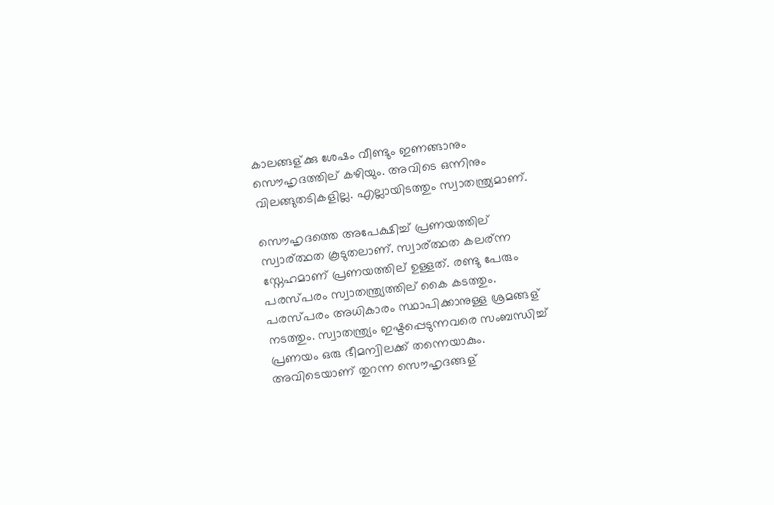കാലങ്ങള്ക്കു ശേഷം വീണ്ടും ഇണങ്ങാനും സൌഹൃദത്തില് കഴിയും. അവിടെ ഒന്നിനും വിലങ്ങുതടികളില്ല. എല്ലായിടത്തും സ്വാതന്ത്ര്യമാണ്.

സൌഹൃദത്തെ അപേക്ഷിച്ച് പ്രണയത്തില് സ്വാര്ത്ഥത കൂടുതലാണ്. സ്വാര്ത്ഥത കലര്ന്ന സ്നേഹമാണ് പ്രണയത്തില് ഉള്ളത്. രണ്ടു പേരും പരസ്പരം സ്വാതന്ത്ര്യത്തില് കൈ കടത്തും. പരസ്പരം അധികാരം സ്ഥാപിക്കാനുള്ള ശ്രമങ്ങള് നടത്തും. സ്വാതന്ത്ര്യം ഇഷ്ടപ്പെടുന്നവരെ സംബന്ധിച്ച് പ്രണയം ഒരു ഭീമന്വിലക്ക് തന്നെയാകും. അവിടെയാണ് തുറന്ന സൌഹൃദങ്ങള്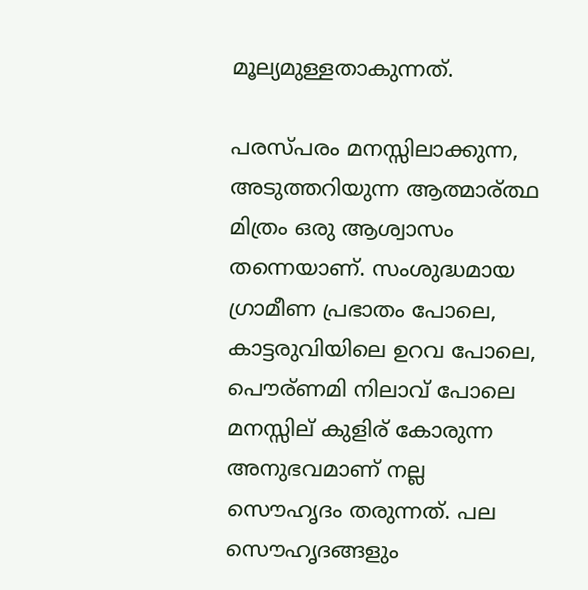മൂല്യമുള്ളതാകുന്നത്.

പരസ്പരം മനസ്സിലാക്കുന്ന, അടുത്തറിയുന്ന ആത്മാര്ത്ഥ മിത്രം ഒരു ആശ്വാസം തന്നെയാണ്. സംശുദ്ധമായ ഗ്രാമീണ പ്രഭാതം പോലെ, കാട്ടരുവിയിലെ ഉറവ പോലെ, പൌര്ണമി നിലാവ് പോലെ മനസ്സില് കുളിര് കോരുന്ന അനുഭവമാണ് നല്ല സൌഹൃദം തരുന്നത്. പല സൌഹൃദങ്ങളും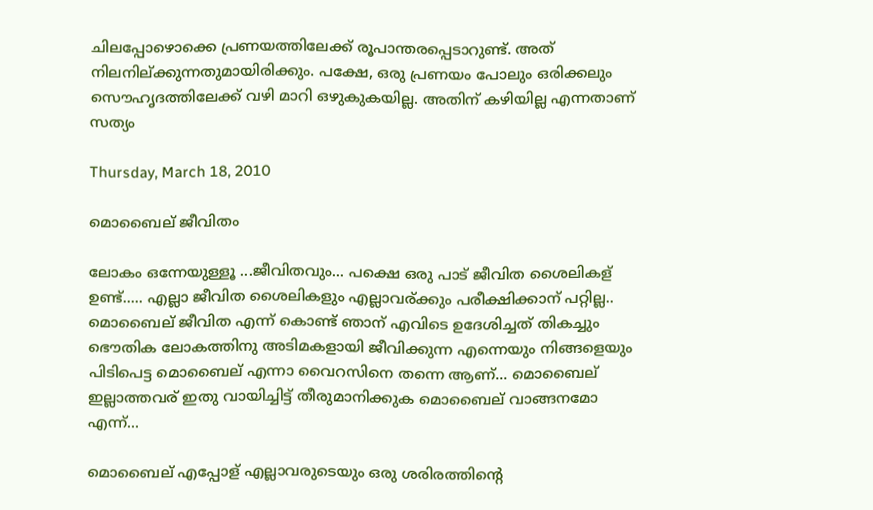ചിലപ്പോഴൊക്കെ പ്രണയത്തിലേക്ക് രൂപാന്തരപ്പെടാറുണ്ട്. അത് നിലനില്ക്കുന്നതുമായിരിക്കും. പക്ഷേ, ഒരു പ്രണയം പോലും ഒരിക്കലും സൌഹൃദത്തിലേക്ക് വഴി മാറി ഒഴുകുകയില്ല. അതിന് കഴിയില്ല എന്നതാണ് സത്യം

Thursday, March 18, 2010

മൊബൈല് ജീവിതം

ലോകം ഒന്നേയുള്ളൂ ...ജീവിതവും... പക്ഷെ ഒരു പാട് ജീവിത ശൈലികള് ഉണ്ട്..... എല്ലാ ജീവിത ശൈലികളും എല്ലാവര്ക്കും പരീക്ഷിക്കാന് പറ്റില്ല.. മൊബൈല് ജീവിത എന്ന് കൊണ്ട് ഞാന് എവിടെ ഉദേശിച്ചത് തികച്ചും ഭൌതിക ലോകത്തിനു അടിമകളായി ജീവിക്കുന്ന എന്നെയും നിങ്ങളെയും പിടിപെട്ട മൊബൈല് എന്നാ വൈറസിനെ തന്നെ ആണ്... മൊബൈല് ഇല്ലാത്തവര് ഇതു വായിച്ചിട്ട് തീരുമാനിക്കുക മൊബൈല് വാങ്ങനമോ എന്ന്...

മൊബൈല് എപ്പോള് എല്ലാവരുടെയും ഒരു ശരിരത്തിന്റെ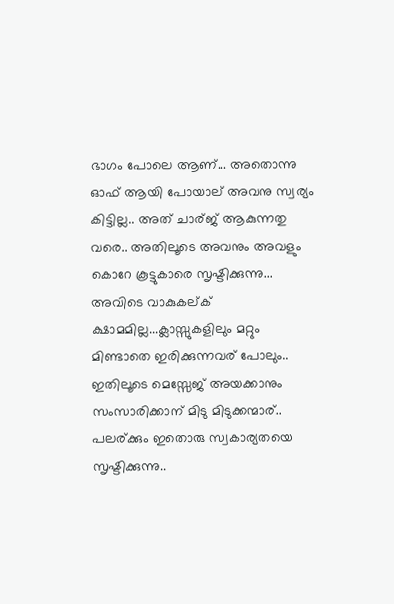ഭാഗം പോലെ ആണ്... അതൊന്നു ഓഫ് ആയി പോയാല് അവനു സ്വര്യം കിട്ടില്ല.. അത് ചാര്ജ് ആകുന്നതു വരെ.. അതിലൂടെ അവനും അവളും കൊറേ കൂട്ടുകാരെ സൃഷ്ടിക്കുന്നു... അവിടെ വാകുകല്ക് ക്ഷാമമില്ല...ക്ലാസ്സുകളിലും മറ്റും മിണ്ടാതെ ഇരിക്കുന്നവര് പോലും.. ഇതിലൂടെ മെസ്സേജ് അയക്കാനും സംസാരിക്കാന് മിടു മിടുക്കന്മാര്.. പലര്ക്കും ഇതൊരു സ്വകാര്യതയെ സൃഷ്ടിക്കുന്നു..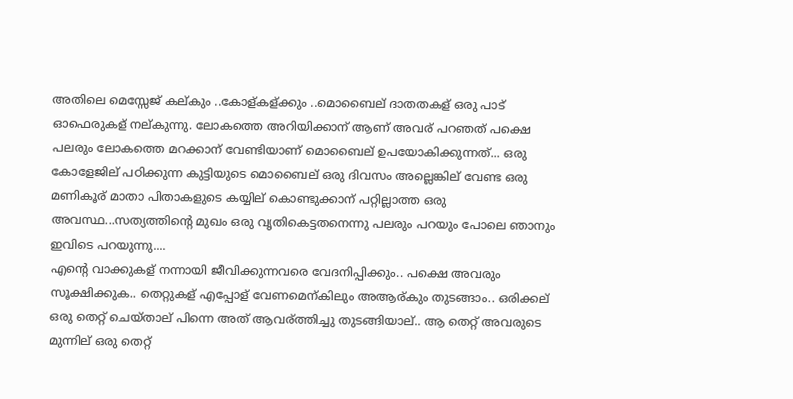അതിലെ മെസ്സേജ് കല്കും ..കോള്കള്ക്കും ..മൊബൈല് ദാതതകള് ഒരു പാട് ഓഫെരുകള് നല്കുന്നു. ലോകത്തെ അറിയിക്കാന് ആണ് അവര് പറഞത് പക്ഷെ പലരും ലോകത്തെ മറക്കാന് വേണ്ടിയാണ് മൊബൈല് ഉപയോകിക്കുന്നത്... ഒരു കോളേജില് പഠിക്കുന്ന കുട്ടിയുടെ മൊബൈല് ഒരു ദിവസം അല്ലെങ്കില് വേണ്ട ഒരു മണികൂര് മാതാ പിതാകളുടെ കയ്യില് കൊണ്ടുക്കാന് പറ്റില്ലാത്ത ഒരു അവസ്ഥ...സത്യത്തിന്റെ മുഖം ഒരു വൃതികെട്ടതനെന്നു പലരും പറയും പോലെ ഞാനും ഇവിടെ പറയുന്നു....
എന്റെ വാക്കുകള് നന്നായി ജീവിക്കുന്നവരെ വേദനിപ്പിക്കും.. പക്ഷെ അവരും സൂക്ഷിക്കുക.. തെറ്റുകള് എപ്പോള് വേണമെന്കിലും അആര്കും തുടങ്ങാം.. ഒരിക്കല് ഒരു തെറ്റ് ചെയ്താല് പിന്നെ അത് ആവര്ത്തിച്ചു തുടങ്ങിയാല്.. ആ തെറ്റ് അവരുടെ മുന്നില് ഒരു തെറ്റ്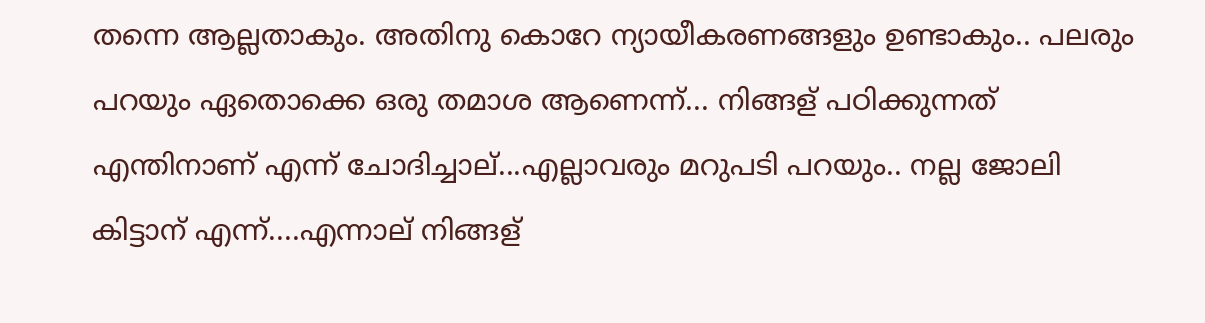തന്നെ ആല്ലതാകും. അതിനു കൊറേ ന്യായീകരണങ്ങളും ഉണ്ടാകും.. പലരും പറയും ഏതൊക്കെ ഒരു തമാശ ആണെന്ന്... നിങ്ങള് പഠിക്കുന്നത് എന്തിനാണ് എന്ന് ചോദിച്ചാല്...എല്ലാവരും മറുപടി പറയും.. നല്ല ജോലി കിട്ടാന് എന്ന്....എന്നാല് നിങ്ങള്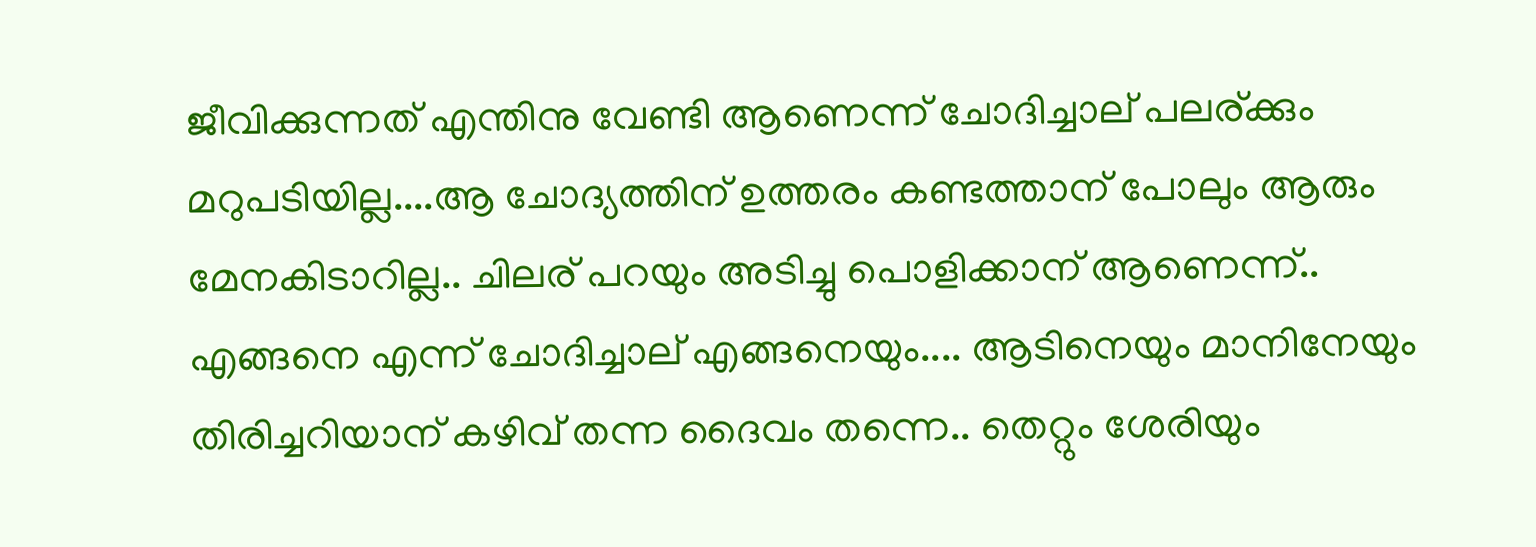ജീവിക്കുന്നത് എന്തിനു വേണ്ടി ആണെന്ന് ചോദിച്ചാല് പലര്ക്കും മറുപടിയില്ല....ആ ചോദ്യത്തിന് ഉത്തരം കണ്ടത്താന് പോലും ആരും മേനകിടാറില്ല.. ചിലര് പറയും അടിച്ചു പൊളിക്കാന് ആണെന്ന്.. എങ്ങനെ എന്ന് ചോദിച്ചാല് എങ്ങനെയും.... ആടിനെയും മാനിനേയും തിരിച്ചറിയാന് കഴിവ് തന്ന ദൈവം തന്നെ.. തെറ്റും ശേരിയും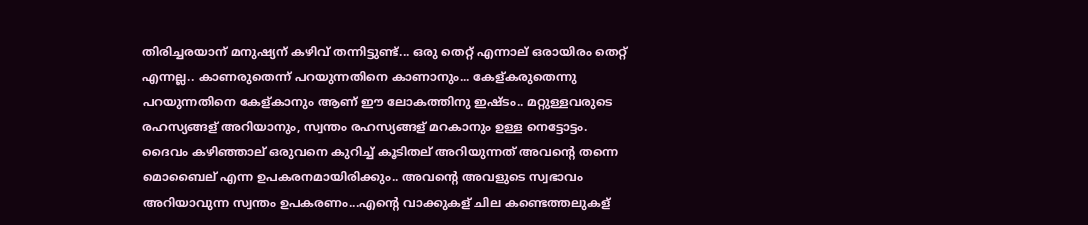തിരിച്ചരയാന് മനുഷ്യന് കഴിവ് തന്നിട്ടുണ്ട്... ഒരു തെറ്റ് എന്നാല് ഒരായിരം തെറ്റ് എന്നല്ല.. കാണരുതെന്ന് പറയുന്നതിനെ കാണാനും... കേള്കരുതെന്നു പറയുന്നതിനെ കേള്കാനും ആണ് ഈ ലോകത്തിനു ഇഷ്ടം.. മറ്റുള്ളവരുടെ രഹസ്യങ്ങള് അറിയാനും, സ്വന്തം രഹസ്യങ്ങള് മറകാനും ഉള്ള നെട്ടോട്ടം.
ദൈവം കഴിഞ്ഞാല് ഒരുവനെ കുറിച്ച് കൂടിതല് അറിയുന്നത് അവന്റെ തന്നെ മൊബൈല് എന്ന ഉപകരനമായിരിക്കും.. അവന്റെ അവളുടെ സ്വഭാവം അറിയാവുന്ന സ്വന്തം ഉപകരണം...എന്റെ വാക്കുകള് ചില കണ്ടെത്തലുകള്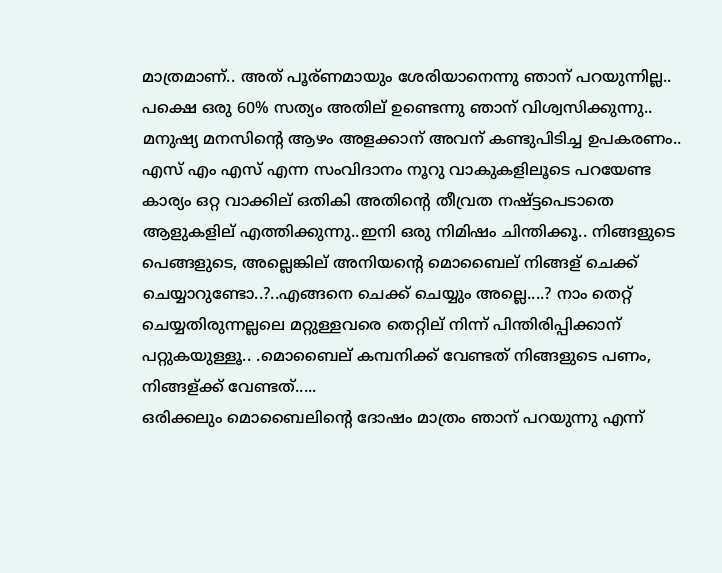മാത്രമാണ്.. അത് പൂര്ണമായും ശേരിയാനെന്നു ഞാന് പറയുന്നില്ല.. പക്ഷെ ഒരു 60% സത്യം അതില് ഉണ്ടെന്നു ഞാന് വിശ്വസിക്കുന്നു.. മനുഷ്യ മനസിന്റെ ആഴം അളക്കാന് അവന് കണ്ടുപിടിച്ച ഉപകരണം.. എസ് എം എസ് എന്ന സംവിദാനം നൂറു വാകുകളിലൂടെ പറയേണ്ട കാര്യം ഒറ്റ വാക്കില് ഒതികി അതിന്റെ തീവ്രത നഷ്ട്ടപെടാതെ ആളുകളില് എത്തിക്കുന്നു..ഇനി ഒരു നിമിഷം ചിന്തിക്കൂ.. നിങ്ങളുടെ പെങ്ങളുടെ, അല്ലെങ്കില് അനിയന്റെ മൊബൈല് നിങ്ങള് ചെക്ക് ചെയ്യാറുണ്ടോ..?..എങ്ങനെ ചെക്ക് ചെയ്യും അല്ലെ....? നാം തെറ്റ് ചെയ്യതിരുന്നല്ലലെ മറ്റുള്ളവരെ തെറ്റില് നിന്ന് പിന്തിരിപ്പിക്കാന് പറ്റുകയുള്ളൂ.. .മൊബൈല് കമ്പനിക്ക് വേണ്ടത് നിങ്ങളുടെ പണം, നിങ്ങള്ക്ക് വേണ്ടത്.....
ഒരിക്കലും മൊബൈലിന്റെ ദോഷം മാത്രം ഞാന് പറയുന്നു എന്ന്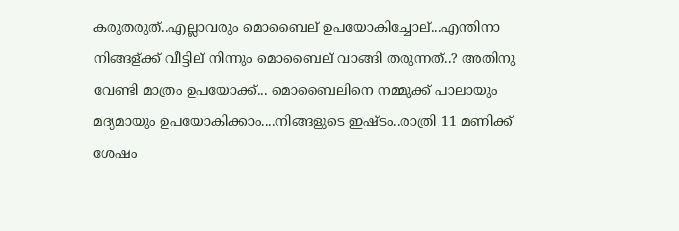കരുതരുത്..എല്ലാവരും മൊബൈല് ഉപയോകിച്ചോല്...എന്തിനാ നിങ്ങള്ക്ക് വീട്ടില് നിന്നും മൊബൈല് വാങ്ങി തരുന്നത്..? അതിനു വേണ്ടി മാത്രം ഉപയോക്ക്... മൊബൈലിനെ നമ്മുക്ക് പാലായും മദ്യമായും ഉപയോകിക്കാം....നിങ്ങളുടെ ഇഷ്ടം..രാത്രി 11 മണിക്ക് ശേഷം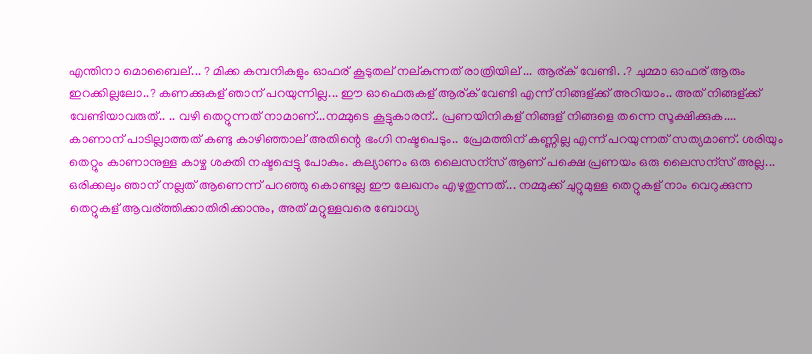എന്തിനാ മൊബൈല്... ? മിക്ക കമ്പനികളും ഓഫര് കൂടുതല് നല്കുന്നത് രാത്രിയില് ... ആര്ക് വേണ്ടി. .? ചുമ്മാ ഓഫര് ആരും ഇറക്കില്ലലോ..? കണക്കുകള് ഞാന് പറയുന്നില്ല... ഈ ഓഫെരുകള് ആര്ക് വേണ്ടി എന്ന് നിങ്ങള്ക്ക് അറിയാം.. അത് നിങ്ങള്ക്ക് വേണ്ടിയാവരുത്.. .. വഴി തെറ്റുന്നത് നാമാണ്...നമ്മുടെ കൂട്ടുകാരന്.. പ്രണയിനികള് നിങ്ങള് നിങ്ങളെ തന്നെ സൂക്ഷിക്കുക.... കാണാന് പാടില്ലാത്തത് കണ്ടു കാഴിഞ്ഞാല് അതിന്റെ ഭംഗി നഷ്ടപെടും.. പ്രേമത്തിന് കണ്ണില്ല എന്ന് പറയുന്നത് സത്യമാണ്. ശരിയും തെറ്റും കാണാനുള്ള കാഴ്ച ശക്തി നഷ്ടപ്പെട്ടു പോകും. കല്യാണം ഒരു ലൈസന്സ് ആണ് പക്ഷെ പ്രണയം ഒരു ലൈസന്സ് അല്ല...
ഒരിക്കലും ഞാന് നല്ലത് ആണെന്ന് പറഞ്ഞു കൊണ്ടല്ല ഈ ലേഖനം എഴുതുന്നത്... നമ്മുക്ക് ചുറ്റുമുള്ള തെറ്റുകള് നാം വെറുക്കുന്ന തെറ്റുകള് ആവര്ത്തിക്കാതിരിക്കാനും, അത് മറ്റുള്ളവരെ ബോധ്യ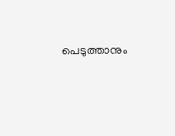പെടുത്താനും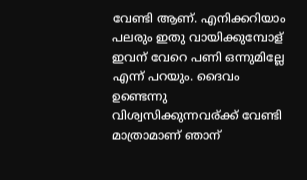വേണ്ടി ആണ്. എനിക്കറിയാം പലരും ഇതു വായിക്കുമ്പോള് ഇവന് വേറെ പണി ഒന്നുമില്ലേ എന്ന് പറയും. ദൈവം ഉണ്ടെന്നു വിശ്വസിക്കുന്നവര്ക്ക് വേണ്ടി മാത്രാമാണ് ഞാന്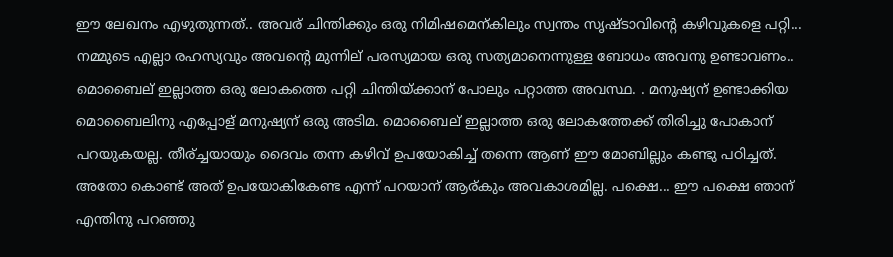ഈ ലേഖനം എഴുതുന്നത്.. അവര് ചിന്തിക്കും ഒരു നിമിഷമെന്കിലും സ്വന്തം സൃഷ്ടാവിന്റെ കഴിവുകളെ പറ്റി... നമ്മുടെ എല്ലാ രഹസ്യവും അവന്റെ മുന്നില് പരസ്യമായ ഒരു സത്യമാനെന്നുള്ള ബോധം അവനു ഉണ്ടാവണം.. മൊബൈല് ഇല്ലാത്ത ഒരു ലോകത്തെ പറ്റി ചിന്തിയ്ക്കാന് പോലും പറ്റാത്ത അവസ്ഥ. . മനുഷ്യന് ഉണ്ടാക്കിയ മൊബൈലിനു എപ്പോള് മനുഷ്യന് ഒരു അടിമ. മൊബൈല് ഇല്ലാത്ത ഒരു ലോകത്തേക്ക് തിരിച്ചു പോകാന് പറയുകയല്ല. തീര്ച്ചയായും ദൈവം തന്ന കഴിവ് ഉപയോകിച്ച് തന്നെ ആണ് ഈ മോബില്ലും കണ്ടു പഠിച്ചത്. അതോ കൊണ്ട് അത് ഉപയോകികേണ്ട എന്ന് പറയാന് ആര്കും അവകാശമില്ല. പക്ഷെ... ഈ പക്ഷെ ഞാന് എന്തിനു പറഞ്ഞു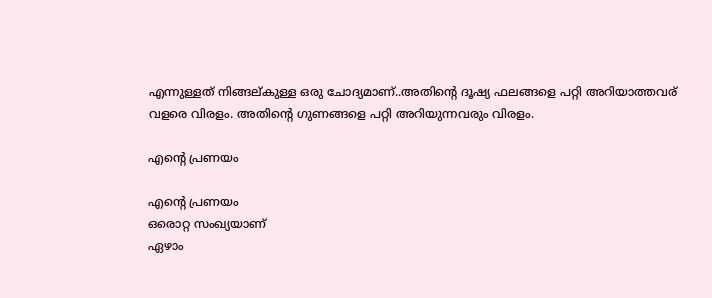എന്നുള്ളത് നിങ്ങല്കുള്ള ഒരു ചോദ്യമാണ്..അതിന്റെ ദൂഷ്യ ഫലങ്ങളെ പറ്റി അറിയാത്തവര് വളരെ വിരളം. അതിന്റെ ഗുണങ്ങളെ പറ്റി അറിയുന്നവരും വിരളം.

എന്‍റെ പ്രണയം

എന്‍റെ പ്രണയം
ഒരൊറ്റ സംഖ്യയാണ്
ഏഴാം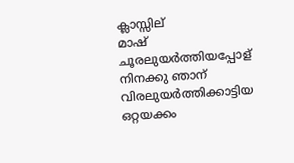ക്ലാസ്സില്
മാഷ്
ചൂരലുയര്‍ത്തിയപ്പോള്
നിനക്കു ഞാന്
വിരലുയര്‍ത്തിക്കാട്ടിയ
ഒറ്റയക്കം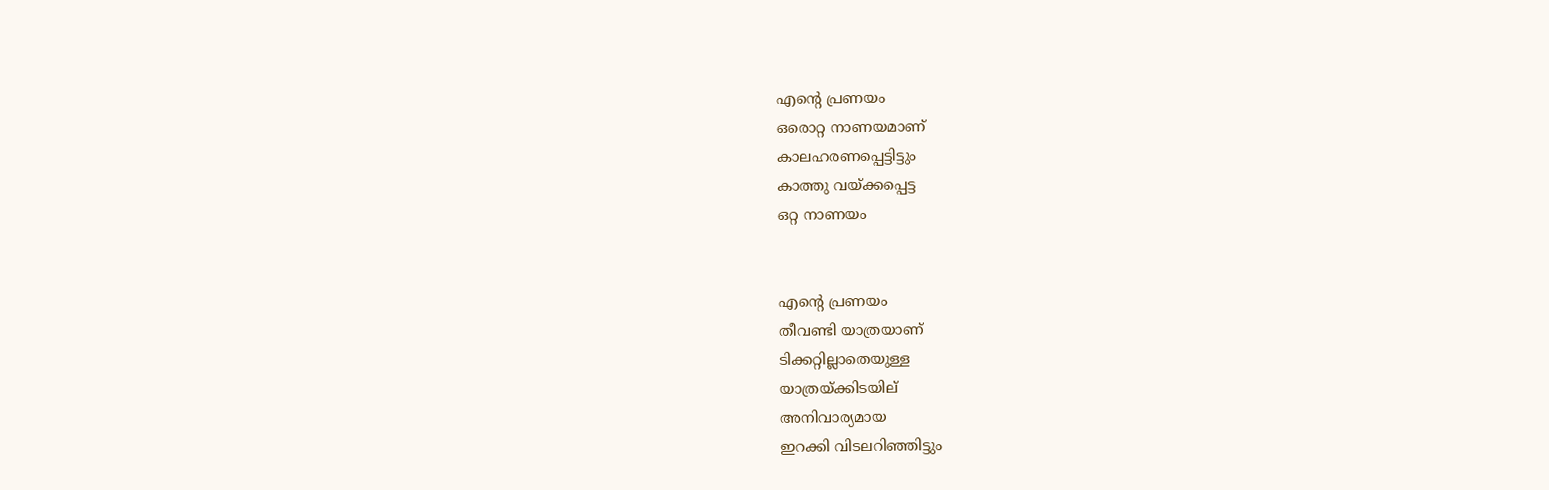എന്‍റെ പ്രണയം
ഒരൊറ്റ നാണയമാണ്
കാലഹരണപ്പെട്ടിട്ടും
കാത്തു വയ്ക്കപ്പെട്ട
ഒറ്റ നാണയം


എന്‍റെ പ്രണയം
തീവണ്ടി യാത്രയാണ്
ടിക്കറ്റില്ലാതെയുള്ള
യാത്രയ്ക്കിടയില്
അനിവാര്യമായ
ഇറക്കി വിടലറിഞ്ഞിട്ടും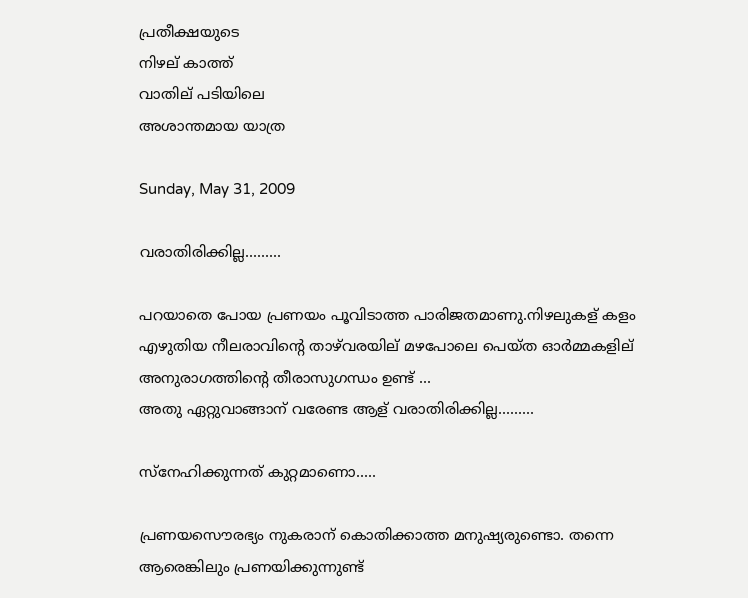പ്രതീക്ഷയുടെ
നിഴല് കാത്ത്
വാതില് പടിയിലെ
അശാന്തമായ യാത്ര

Sunday, May 31, 2009

വരാതിരിക്കില്ല.........

പറയാതെ പോയ പ്രണയം പൂവിടാത്ത പാരിജതമാണു.നിഴലുകള് കളം എഴുതിയ നീലരാവിന്റെ താഴ്‌വരയില് മഴപോലെ പെയ്ത ഓര്‍മ്മകളില് അനുരാഗത്തിന്റെ തീരാസുഗന്ധം ഉണ്ട് ...
അതു ഏറ്റുവാങ്ങാന് വരേണ്ട ആള് വരാതിരിക്കില്ല.........

സ്നേഹിക്കുന്നത് കുറ്റമാണൊ.....

പ്രണയസൌരഭ്യം നുകരാന് കൊതിക്കാത്ത മനുഷ്യരുണ്ടൊ. തന്നെ ആരെങ്കിലും പ്രണയിക്കുന്നുണ്ട്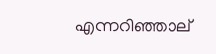എന്നറിഞ്ഞാല്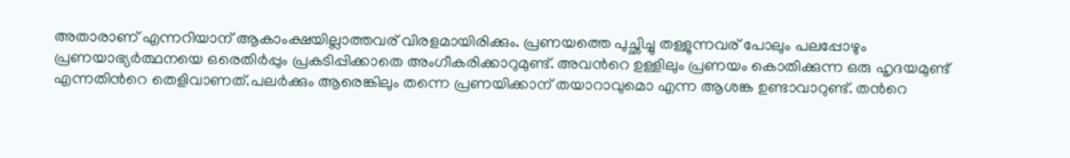അതാരാണ് എന്നറിയാന് ആകാംക്ഷയില്ലാത്തവര് വിരളമായിരിക്കും. പ്രണയത്തെ പുച്ഛിച്ചു തള്ളുന്നവര് പോലും പലപ്പോഴും പ്രണയാഭ്യര്‍ത്ഥനയെ ഒരെതിര്‍പ്പും പ്രകടിപ്പിക്കാതെ അംഗീകരിക്കാറുമുണ്ട്. അവന്‍റെ ഉള്ളിലും പ്രണയം കൊതിക്കുന്ന ഒരു ഹൃദയമുണ്ട് എന്നതിന്‍റെ തെളിവാണത്.പലര്‍ക്കും ആരെങ്കിലും തന്നെ പ്രണയിക്കാന് തയാറാവുമൊ എന്ന ആശങ്ക ഉണ്ടാവാറുണ്ട്. തന്‍റെ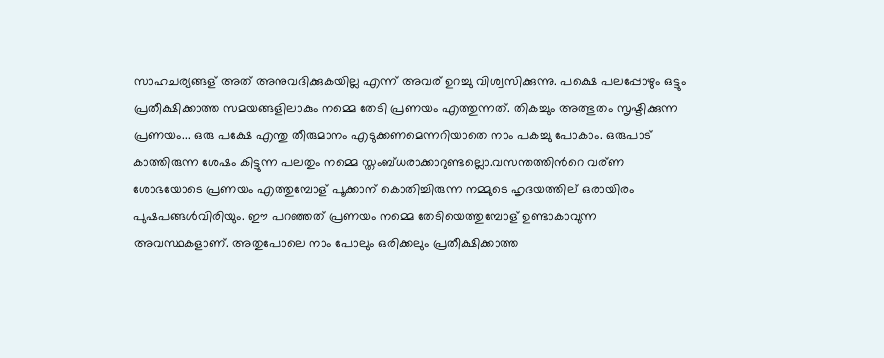സാഹചര്യങ്ങള് അത് അനുവദിക്കുകയില്ല എന്ന് അവര് ഉറച്ചു വിശ്വസിക്കുന്നു. പക്ഷെ പലപ്പോഴും ഒട്ടും പ്രതീക്ഷിക്കാത്ത സമയങ്ങളിലാകും നമ്മെ തേടി പ്രണയം എത്തുന്നത്. തികച്ചും അത്ഭുതം സൃഷ്ടിക്കുന്ന പ്രണയം... ഒരു പക്ഷേ എന്തു തീരുമാനം എടുക്കണമെന്നറിയാതെ നാം പകച്ചു പോകാം. ഒരുപാട് കാത്തിരുന്ന ശേഷം കിട്ടുന്ന പലതും നമ്മെ സ്തംബ്ധരാക്കാറുണ്ടല്ലൊ.വസന്തത്തിന്‍റെ വര്ണ ശോഭയോടെ പ്രണയം എത്തുമ്പോള് പൂക്കാന് കൊതിച്ചിരുന്ന നമ്മുടെ ഹൃദയത്തില് ഒരായിരം പുഷപങ്ങള്‍വിരിയും. ഈ പറഞ്ഞത് പ്രണയം നമ്മെ തേടിയെത്തുമ്പോള് ഉണ്ടാകാവുന്ന അവസ്ഥകളാണ്. അതുപോലെ നാം പോലും ഒരിക്കലും പ്രതീക്ഷിക്കാത്ത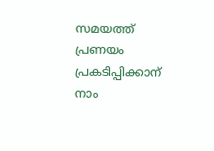സമയത്ത് പ്രണയം പ്രകടിപ്പിക്കാന് നാം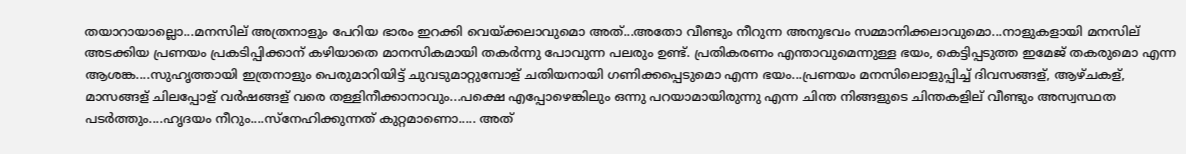തയാറായാല്ലൊ...മനസില് അത്രനാളും പേറിയ ഭാരം ഇറക്കി വെയ്ക്കലാവുമൊ അത്...അതോ വീണ്ടും നീറുന്ന അനുഭവം സമ്മാനിക്കലാവുമൊ...നാളുകളായി മനസില് അടക്കിയ പ്രണയം പ്രകടിപ്പിക്കാന് കഴിയാതെ മാനസികമായി തകര്‍ന്നു പോവുന്ന പലരും ഉണ്ട്. പ്രതികരണം എന്താവുമെന്നുള്ള ഭയം, കെട്ടിപ്പടുത്ത ഇമേജ് തകരുമൊ എന്ന ആശങ്ക....സുഹൃത്തായി ഇത്രനാളും പെരുമാറിയിട്ട് ചുവടുമാറ്റുമ്പോള് ചതിയനായി ഗണിക്കപ്പെടുമൊ എന്ന ഭയം...പ്രണയം മനസിലൊളുപ്പിച്ച് ദിവസങ്ങള്, ആഴ്ചകള്, മാസങ്ങള് ചിലപ്പോള് വര്‍ഷങ്ങള് വരെ തള്ളിനീക്കാനാവും...പക്ഷെ എപ്പോഴെങ്കിലും ഒന്നു പറയാമായിരുന്നു എന്ന ചിന്ത നിങ്ങളുടെ ചിന്തകളില് വീണ്ടും അസ്വസ്ഥത പടര്‍ത്തും....ഹൃദയം നീറും....സ്നേഹിക്കുന്നത് കുറ്റമാണൊ..... അത്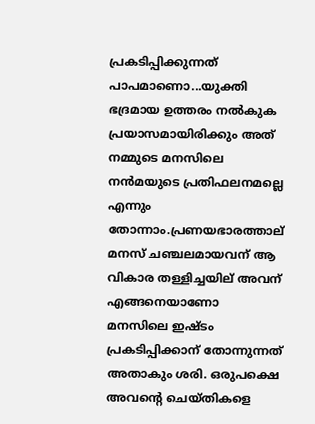പ്രകടിപ്പിക്കുന്നത് പാപമാണൊ...യുക്തി ഭദ്രമായ ഉത്തരം നല്‍കുക പ്രയാസമായിരിക്കും അത് നമ്മുടെ മനസിലെ നന്‍‌മയുടെ പ്രതിഫലനമല്ലെ എന്നും തോന്നാം.പ്രണയഭാരത്താല് മനസ് ചഞ്ചലമായവന് ആ വികാര തള്ളിച്ചയില് അവന് എങ്ങനെയാണോ മനസിലെ ഇഷ്ടം പ്രകടിപ്പിക്കാന് തോന്നുന്നത് അതാകും ശരി. ഒരുപക്ഷെ അവന്‍റെ ചെയ്തികളെ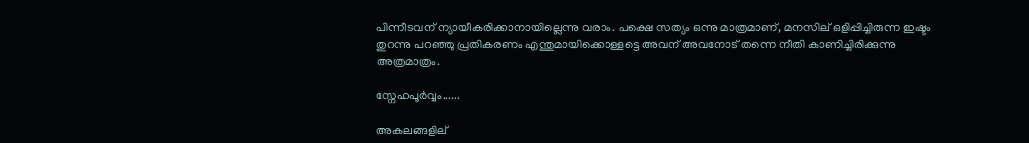പിന്നീടവന് ന്യായീകരിക്കാനായില്ലെന്നു വരാം. പക്ഷെ സത്യം ഒന്നു മാത്രമാണ്, മനസില് ഒളിപ്പിച്ചിരുന്ന ഇഷ്ടം തുറന്നു പറഞ്ഞു പ്രതികരണം എന്തുമായിക്കൊള്ളട്ടെ അവന് അവനോട് തന്നെ നീതി കാണിച്ചിരിക്കുന്നു അത്രമാത്രം.

സ്നേഹപൂര്‍വ്വം......

അകലങ്ങളില്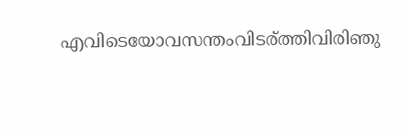എവിടെയോവസന്തംവിടര്ത്തിവിരിഞു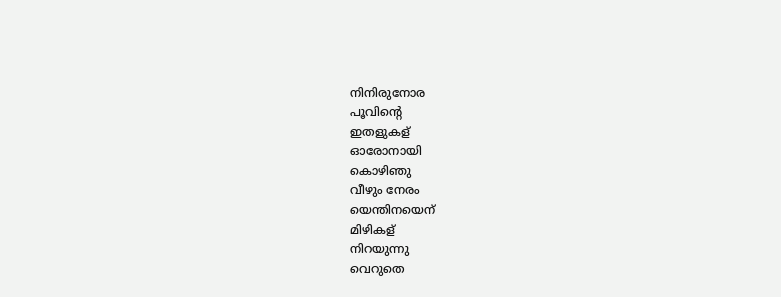നിനിരുനോര
പൂവിന്റെ
ഇതളുകള്
ഓരോനായി
കൊഴിഞു
വീഴും നേരം
യെന്തിനയെന്
മിഴികള്
നിറയുന്നു
വെറുതെ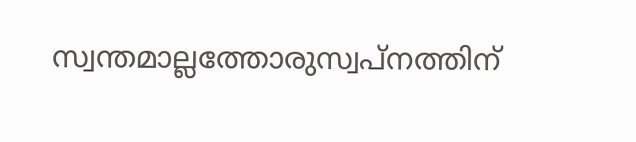സ്വന്തമാല്ലത്തോരുസ്വപ്നത്തിന്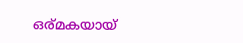ഒര്മകയായ്